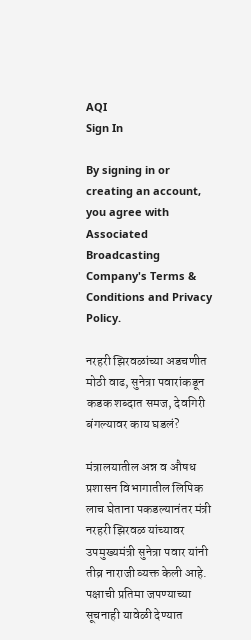AQI
Sign In

By signing in or creating an account, you agree with Associated Broadcasting Company's Terms & Conditions and Privacy Policy.

नरहरी झिरवळांच्या अडचणीत मोठी वाढ, सुनेत्रा पवारांकडून कडक शब्दात समज, देवगिरी बंगल्यावर काय घडलं?

मंत्रालयातील अन्न व औषध प्रशासन विभागातील लिपिक लाच घेताना पकडल्यानंतर मंत्री नरहरी झिरवळ यांच्यावर उपमुख्यमंत्री सुनेत्रा पवार यांनी तीव्र नाराजी व्यक्त केली आहे. पक्षाची प्रतिमा जपण्याच्या सूचनाही यावेळी देण्यात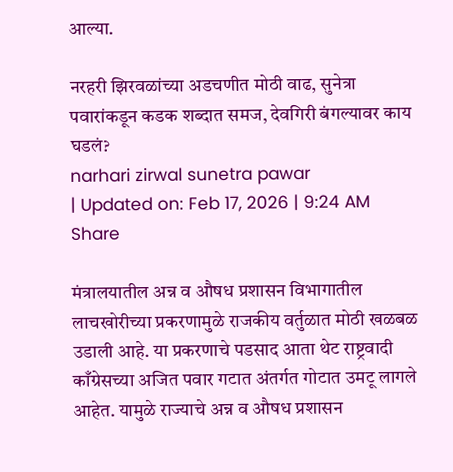आल्या.

नरहरी झिरवळांच्या अडचणीत मोठी वाढ, सुनेत्रा पवारांकडून कडक शब्दात समज, देवगिरी बंगल्यावर काय घडलं?
narhari zirwal sunetra pawar
| Updated on: Feb 17, 2026 | 9:24 AM
Share

मंत्रालयातील अन्न व औषध प्रशासन विभागातील लाचखोरीच्या प्रकरणामुळे राजकीय वर्तुळात मोठी खळबळ उडाली आहे. या प्रकरणाचे पडसाद आता थेट राष्ट्रवादी काँग्रेसच्या अजित पवार गटात अंतर्गत गोटात उमटू लागले आहेत. यामुळे राज्याचे अन्न व औषध प्रशासन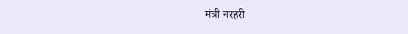मंत्री नरहरी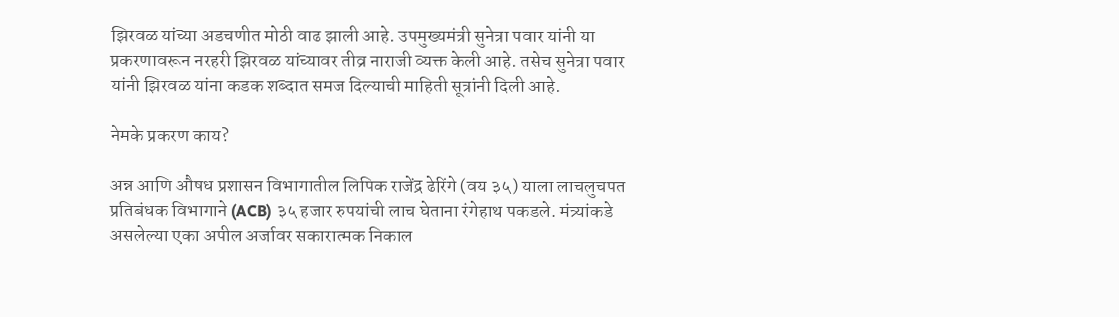झिरवळ यांच्या अडचणीत मोठी वाढ झाली आहे. उपमुख्यमंत्री सुनेत्रा पवार यांनी या प्रकरणावरून नरहरी झिरवळ यांच्यावर तीव्र नाराजी व्यक्त केली आहे. तसेच सुनेत्रा पवार यांनी झिरवळ यांना कडक शब्दात समज दिल्याची माहिती सूत्रांनी दिली आहे.

नेमके प्रकरण काय?

अन्न आणि औषध प्रशासन विभागातील लिपिक राजेंद्र ढेरिंगे (वय ३५) याला लाचलुचपत प्रतिबंधक विभागाने (ACB) ३५ हजार रुपयांची लाच घेताना रंगेहाथ पकडले. मंत्र्यांकडे असलेल्या एका अपील अर्जावर सकारात्मक निकाल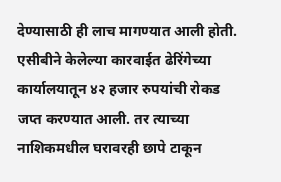देण्यासाठी ही लाच मागण्यात आली होती. एसीबीने केलेल्या कारवाईत ढेरिंगेच्या कार्यालयातून ४२ हजार रुपयांची रोकड जप्त करण्यात आली. तर त्याच्या नाशिकमधील घरावरही छापे टाकून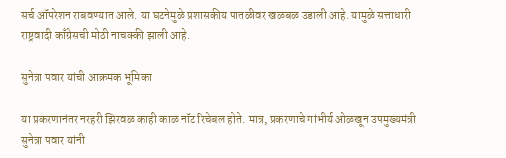सर्च ऑपरेशन राबवण्यात आले. या घटनेमुळे प्रशासकीय पातळीवर खळबळ उडाली आहे. यामुळे सत्ताधारी राष्ट्रवादी काँग्रेसची मोठी नाचक्की झाली आहे.

सुनेत्रा पवार यांची आक्रमक भूमिका

या प्रकरणानंतर नरहरी झिरवळ काही काळ नॉट रिचेबल होते. मात्र, प्रकरणाचे गांभीर्य ओळखून उपमुख्यमंत्री सुनेत्रा पवार यांनी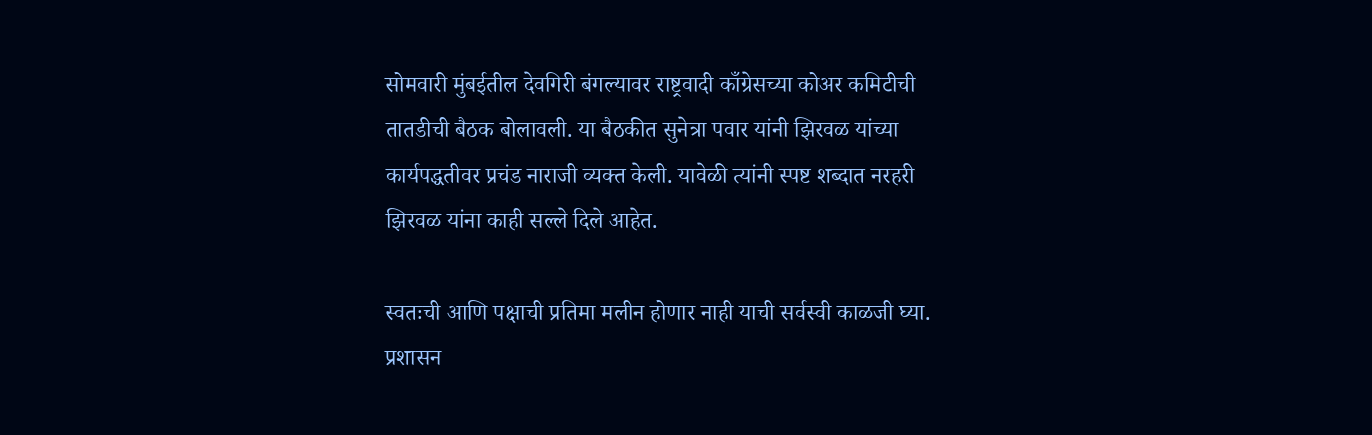सोमवारी मुंबईतील देवगिरी बंगल्यावर राष्ट्रवादी काँग्रेसच्या कोअर कमिटीची तातडीची बैठक बोलावली. या बैठकीत सुनेत्रा पवार यांनी झिरवळ यांच्या कार्यपद्धतीवर प्रचंड नाराजी व्यक्त केली. यावेळी त्यांनी स्पष्ट शब्दात नरहरी झिरवळ यांना काही सल्ले दिले आहेत.

स्वतःची आणि पक्षाची प्रतिमा मलीन होणार नाही याची सर्वस्वी काळजी घ्या. प्रशासन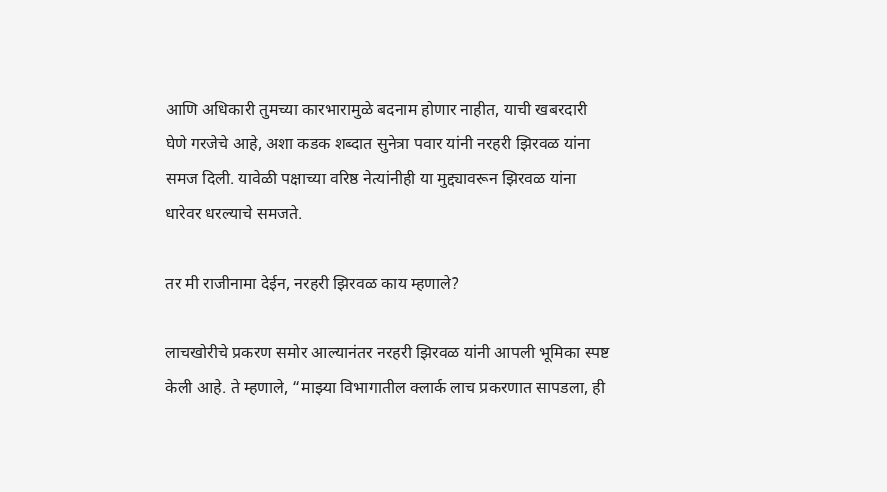आणि अधिकारी तुमच्या कारभारामुळे बदनाम होणार नाहीत, याची खबरदारी घेणे गरजेचे आहे, अशा कडक शब्दात सुनेत्रा पवार यांनी नरहरी झिरवळ यांना समज दिली. यावेळी पक्षाच्या वरिष्ठ नेत्यांनीही या मुद्द्यावरून झिरवळ यांना धारेवर धरल्याचे समजते.

तर मी राजीनामा देईन, नरहरी झिरवळ काय म्हणाले?

लाचखोरीचे प्रकरण समोर आल्यानंतर नरहरी झिरवळ यांनी आपली भूमिका स्पष्ट केली आहे. ते म्हणाले, “माझ्या विभागातील क्लार्क लाच प्रकरणात सापडला, ही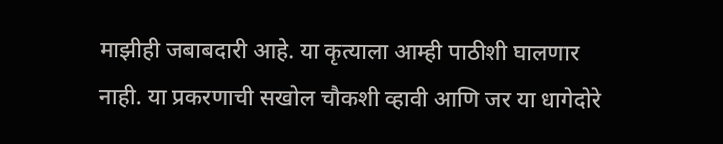माझीही जबाबदारी आहे. या कृत्याला आम्ही पाठीशी घालणार नाही. या प्रकरणाची सखोल चौकशी व्हावी आणि जर या धागेदोरे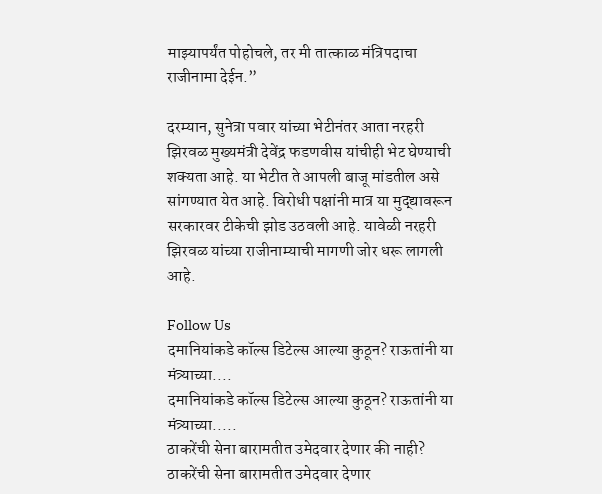माझ्यापर्यंत पोहोचले, तर मी तात्काळ मंत्रिपदाचा राजीनामा देईन.”

दरम्यान, सुनेत्रा पवार यांच्या भेटीनंतर आता नरहरी झिरवळ मुख्यमंत्री देवेंद्र फडणवीस यांचीही भेट घेण्याची शक्यता आहे. या भेटीत ते आपली बाजू मांडतील असे सांगण्यात येत आहे. विरोधी पक्षांनी मात्र या मुद्द्यावरून सरकारवर टीकेची झोड उठवली आहे. यावेळी नरहरी झिरवळ यांच्या राजीनाम्याची मागणी जोर धरू लागली आहे.

Follow Us
दमानियांकडे कॉल्स डिटेल्स आल्या कुठून? राऊतांनी या मंत्र्याच्या....
दमानियांकडे कॉल्स डिटेल्स आल्या कुठून? राऊतांनी या मंत्र्याच्या.....
ठाकरेंची सेना बारामतीत उमेदवार देणार की नाही?
ठाकरेंची सेना बारामतीत उमेदवार देणार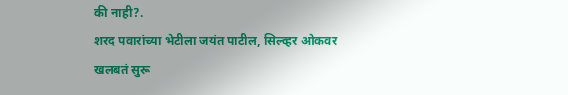की नाही?.
शरद पवारांच्या भेटीला जयंत पाटील, सिल्व्हर ओकवर खलबतं सुरू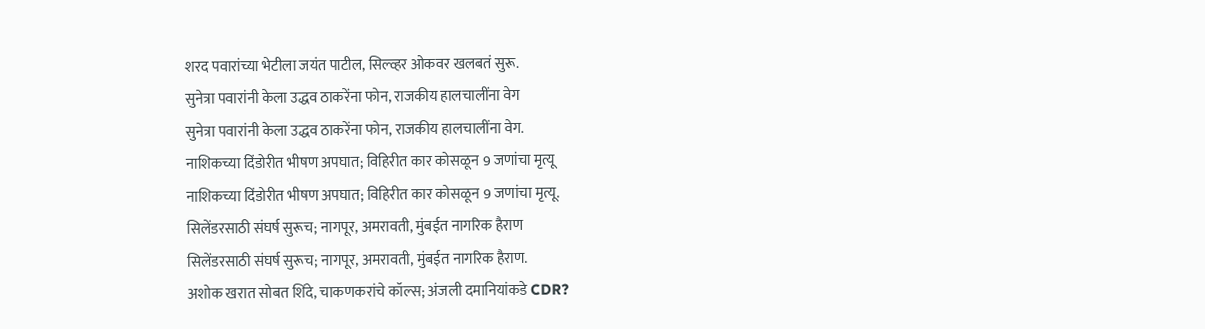शरद पवारांच्या भेटीला जयंत पाटील, सिल्व्हर ओकवर खलबतं सुरू.
सुनेत्रा पवारांनी केला उद्धव ठाकरेंना फोन, राजकीय हालचालींना वेग
सुनेत्रा पवारांनी केला उद्धव ठाकरेंना फोन, राजकीय हालचालींना वेग.
नाशिकच्या दिंडोरीत भीषण अपघात; विहिरीत कार कोसळून 9 जणांचा मृत्यू
नाशिकच्या दिंडोरीत भीषण अपघात; विहिरीत कार कोसळून 9 जणांचा मृत्यू.
सिलेंडरसाठी संघर्ष सुरूच; नागपूर, अमरावती, मुंबईत नागरिक हैराण
सिलेंडरसाठी संघर्ष सुरूच; नागपूर, अमरावती, मुंबईत नागरिक हैराण.
अशोक खरात सोबत शिंदे, चाकणकरांचे कॉल्स; अंजली दमानियांकडे CDR?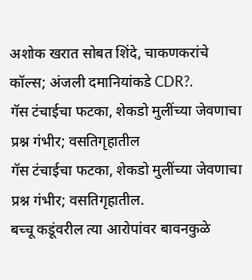अशोक खरात सोबत शिंदे, चाकणकरांचे कॉल्स; अंजली दमानियांकडे CDR?.
गॅस टंचाईचा फटका, शेकडो मुलींच्या जेवणाचा प्रश्न गंभीर; वसतिगृहातील
गॅस टंचाईचा फटका, शेकडो मुलींच्या जेवणाचा प्रश्न गंभीर; वसतिगृहातील.
बच्चू कडूंवरील त्या आरोपांवर बावनकुळे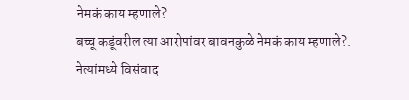नेमकं काय म्हणाले?
बच्चू कडूंवरील त्या आरोपांवर बावनकुळे नेमकं काय म्हणाले?.
नेत्यांमध्ये विसंवाद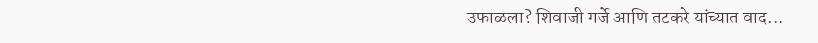उफाळला? शिवाजी गर्जे आणि तटकरे यांच्यात वाद...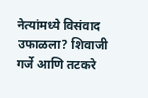नेत्यांमध्ये विसंवाद उफाळला? शिवाजी गर्जे आणि तटकरे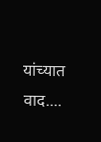यांच्यात वाद....